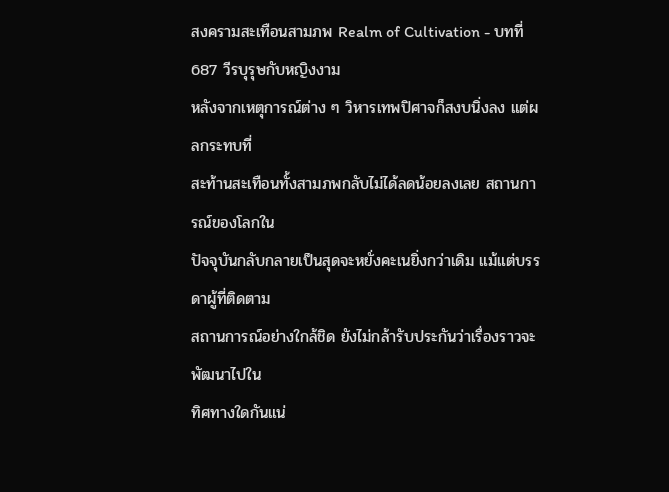สงครามสะเทือนสามภพ Realm of Cultivation - บทที่ 687 วีรบุรุษกับหญิงงาม
หลังจากเหตุการณ์ต่าง ๆ วิหารเทพปิศาจก็สงบนิ่งลง แต่ผลกระทบที่
สะท้านสะเทือนทั้งสามภพกลับไม่ได้ลดน้อยลงเลย สถานการณ์ของโลกใน
ปัจจุบันกลับกลายเป็นสุดจะหยั่งคะเนยิ่งกว่าเดิม แม้แต่บรรดาผู้ที่ติดตาม
สถานการณ์อย่างใกล้ชิด ยังไม่กล้ารับประกันว่าเรื่องราวจะพัฒนาไปใน
ทิศทางใดกันแน่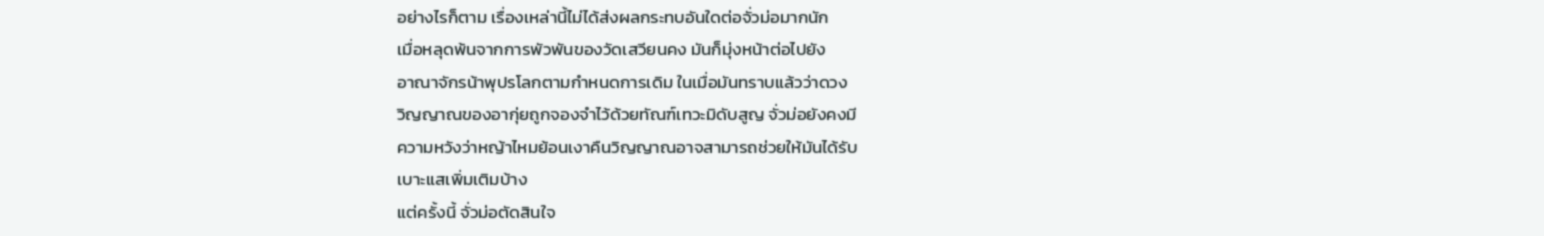อย่างไรก็ตาม เรื่องเหล่านี้ไม่ได้ส่งผลกระทบอันใดต่อจั่วม่อมากนัก
เมื่อหลุดพ้นจากการพัวพันของวัดเสวียนคง มันก็มุ่งหน้าต่อไปยัง
อาณาจักรน้าพุปรโลกตามกำหนดการเดิม ในเมื่อมันทราบแล้วว่าดวง
วิญญาณของอากุ่ยถูกจองจำไว้ด้วยทัณฑ์เทวะมิดับสูญ จั่วม่อยังคงมี
ความหวังว่าหญ้าไหมย้อนเงาคืนวิญญาณอาจสามารถช่วยให้มันได้รับ
เบาะแสเพิ่มเติมบ้าง
แต่ครั้งนี้ จั่วม่อตัดสินใจ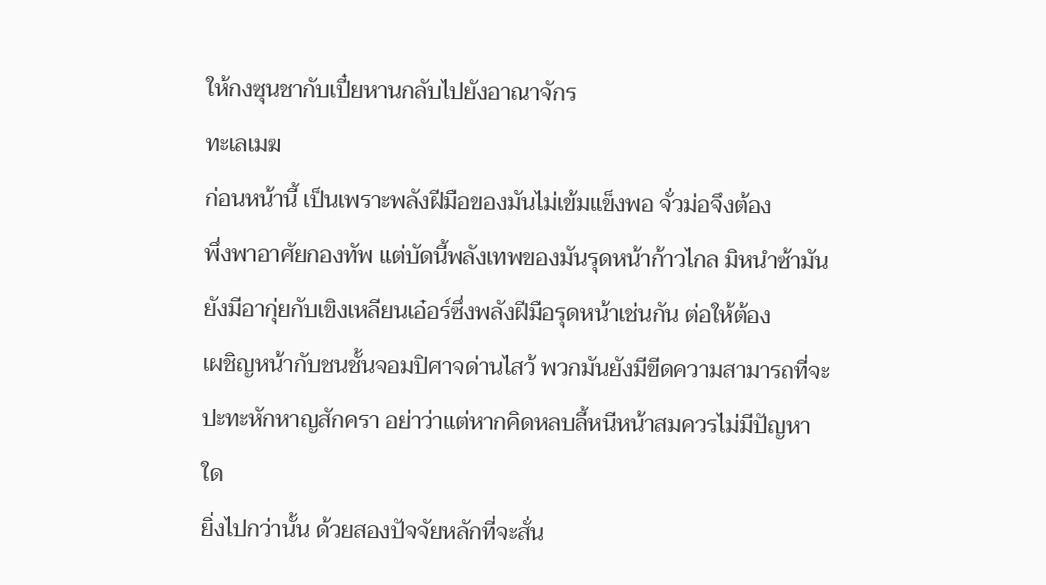ให้กงซุนชากับเปี๋ยหานกลับไปยังอาณาจักร
ทะเลเมฆ
ก่อนหน้านี้ เป็นเพราะพลังฝีมือของมันไม่เข้มแข็งพอ จั่วม่อจึงต้อง
พึ่งพาอาศัยกองทัพ แต่บัดนี้พลังเทพของมันรุดหน้าก้าวไกล มิหนำซ้ามัน
ยังมีอากุ่ยกับเขิงเหลียนเอ๋อร์ซึ่งพลังฝีมือรุดหน้าเช่นกัน ต่อให้ต้อง
เผชิญหน้ากับชนชั้นจอมปิศาจด่านไสว้ พวกมันยังมีขีดความสามารถที่จะ
ปะทะหักหาญสักครา อย่าว่าแต่หากคิดหลบลี้หนีหน้าสมควรไม่มีปัญหา
ใด
ยิ่งไปกว่านั้น ด้วยสองปัจจัยหลักที่จะสั่น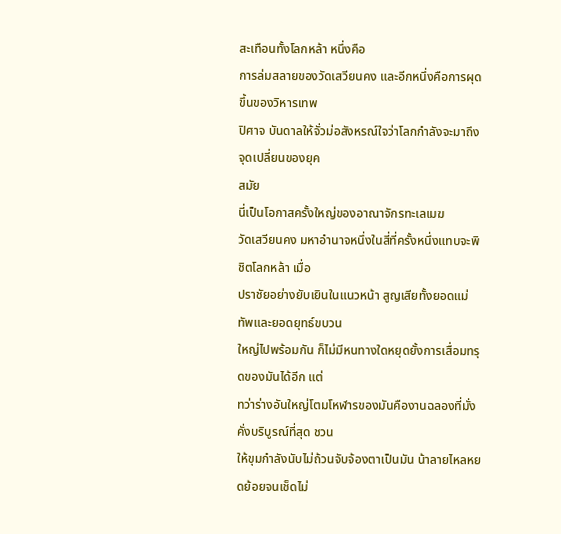สะเทือนทั้งโลกหล้า หนึ่งคือ
การล่มสลายของวัดเสวียนคง และอีกหนึ่งคือการผุดขึ้นของวิหารเทพ
ปิศาจ บันดาลให้จั่วม่อสังหรณ์ใจว่าโลกกำลังจะมาถึงจุดเปลี่ยนของยุค
สมัย
นี่เป็นโอกาสครั้งใหญ่ของอาณาจักรทะเลเมฆ
วัดเสวียนคง มหาอำนาจหนึ่งในสี่ที่ครั้งหนึ่งแทบจะพิชิตโลกหล้า เมื่อ
ปราชัยอย่างยับเยินในแนวหน้า สูญเสียทั้งยอดแม่ทัพและยอดยุทธ์ขบวน
ใหญ่ไปพร้อมกัน ก็ไม่มีหนทางใดหยุดยั้งการเสื่อมทรุดของมันได้อีก แต่
ทว่าร่างอันใหญ่โตมโหฬารของมันคืองานฉลองที่มั่งคั่งบริบูรณ์ที่สุด ชวน
ให้ขุมกำลังนับไม่ถ้วนจับจ้องตาเป็นมัน น้าลายไหลหยดย้อยจนเช็ดไม่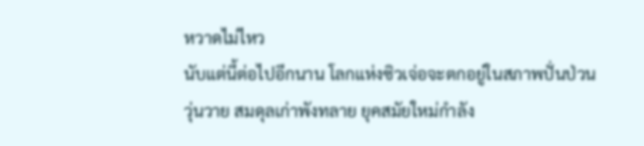หวาดไม่ไหว
นับแต่นี้ต่อไปอีกนาน โลกแห่งซิวเจ่อจะตกอยู่ในสภาพปั่นป่วน
วุ่นวาย สมดุลเก่าพังทลาย ยุคสมัยใหม่กำลัง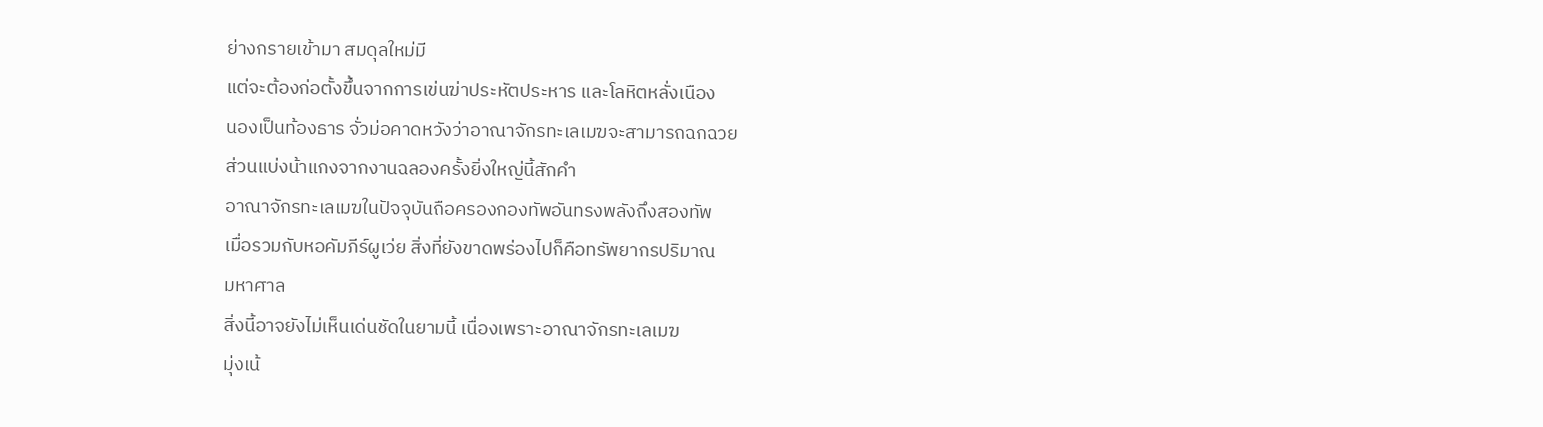ย่างกรายเข้ามา สมดุลใหม่มี
แต่จะต้องก่อตั้งขึ้นจากการเข่นฆ่าประหัตประหาร และโลหิตหลั่งเนือง
นองเป็นท้องธาร จั่วม่อคาดหวังว่าอาณาจักรทะเลเมฆจะสามารถฉกฉวย
ส่วนแบ่งน้าแกงจากงานฉลองครั้งยิ่งใหญ่นี้สักคำ
อาณาจักรทะเลเมฆในปัจจุบันถือครองกองทัพอันทรงพลังถึงสองทัพ
เมื่อรวมกับหอคัมภีร์ผูเว่ย สิ่งที่ยังขาดพร่องไปก็คือทรัพยากรปริมาณ
มหาศาล
สิ่งนี้อาจยังไม่เห็นเด่นชัดในยามนี้ เนื่องเพราะอาณาจักรทะเลเมฆ
มุ่งเน้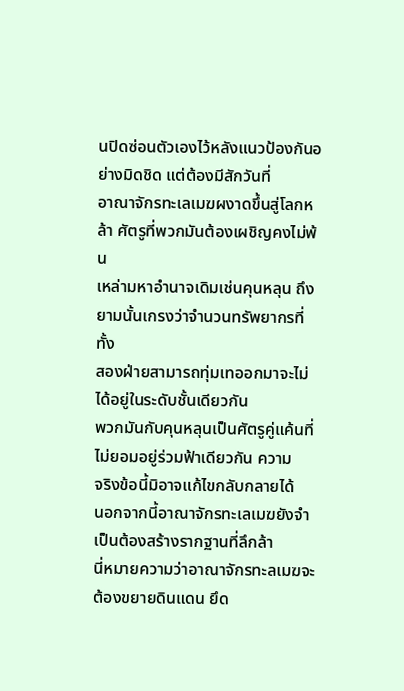นปิดซ่อนตัวเองไว้หลังแนวป้องกันอย่างมิดชิด แต่ต้องมีสักวันที่
อาณาจักรทะเลเมฆผงาดขึ้นสู่โลกหล้า ศัตรูที่พวกมันต้องเผชิญคงไม่พ้น
เหล่ามหาอำนาจเดิมเช่นคุนหลุน ถึงยามนั้นเกรงว่าจำนวนทรัพยากรที่ทั้ง
สองฝ่ายสามารถทุ่มเทออกมาจะไม่ได้อยู่ในระดับชั้นเดียวกัน
พวกมันกับคุนหลุนเป็นศัตรูคู่แค้นที่ไม่ยอมอยู่ร่วมฟ้าเดียวกัน ความ
จริงข้อนี้มิอาจแก้ไขกลับกลายได้
นอกจากนี้อาณาจักรทะเลเมฆยังจำเป็นต้องสร้างรากฐานที่ลึกล้า
นี่หมายความว่าอาณาจักรทะลเมฆจะต้องขยายดินแดน ยึด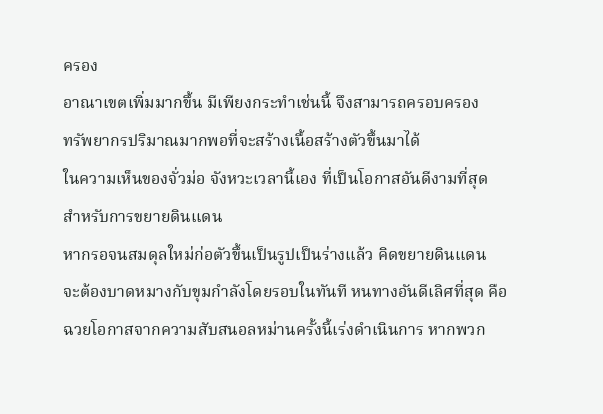ครอง
อาณาเขตเพิ่มมากขึ้น มีเพียงกระทำเช่นนี้ จึงสามารถครอบครอง
ทรัพยากรปริมาณมากพอที่จะสร้างเนื้อสร้างตัวขึ้นมาได้
ในความเห็นของจั่วม่อ จังหวะเวลานี้เอง ที่เป็นโอกาสอันดีงามที่สุด
สำหรับการขยายดินแดน
หากรอจนสมดุลใหม่ก่อตัวขึ้นเป็นรูปเป็นร่างแล้ว คิดขยายดินแดน
จะต้องบาดหมางกับขุมกำลังโดยรอบในทันที หนทางอันดีเลิศที่สุด คือ
ฉวยโอกาสจากความสับสนอลหม่านครั้งนี้เร่งดำเนินการ หากพวก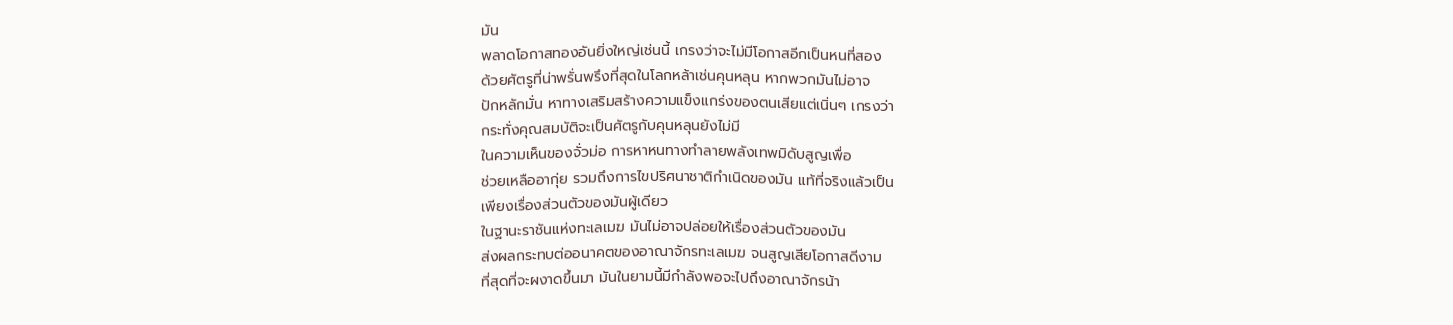มัน
พลาดโอกาสทองอันยิ่งใหญ่เช่นนี้ เกรงว่าจะไม่มีโอกาสอีกเป็นหนที่สอง
ด้วยศัตรูที่น่าพรั่นพรึงที่สุดในโลกหล้าเช่นคุนหลุน หากพวกมันไม่อาจ
ปักหลักมั่น หาทางเสริมสร้างความแข็งแกร่งของตนเสียแต่เนิ่นๆ เกรงว่า
กระทั่งคุณสมบัติจะเป็นศัตรูกับคุนหลุนยังไม่มี
ในความเห็นของจั่วม่อ การหาหนทางทำลายพลังเทพมิดับสูญเพื่อ
ช่วยเหลืออากุ่ย รวมถึงการไขปริศนาชาติกำเนิดของมัน แท้ที่จริงแล้วเป็น
เพียงเรื่องส่วนตัวของมันผู้เดียว
ในฐานะราชันแห่งทะเลเมฆ มันไม่อาจปล่อยให้เรื่องส่วนตัวของมัน
ส่งผลกระทบต่ออนาคตของอาณาจักรทะเลเมฆ จนสูญเสียโอกาสดีงาม
ที่สุดที่จะผงาดขึ้นมา มันในยามนี้มีกำลังพอจะไปถึงอาณาจักรน้า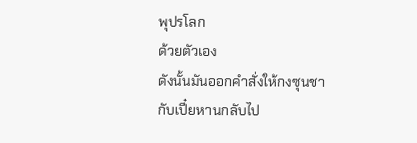พุปรโลก
ด้วยตัวเอง
ดังนั้นมันออกคำสั่งให้กงซุนชากับเปี๋ยหานกลับไป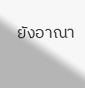ยังอาณา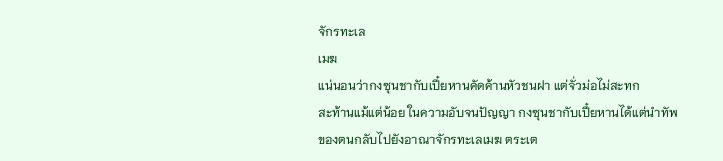จักรทะเล
เมฆ
แน่นอนว่ากงซุนชากับเปี๋ยหานคัดค้านหัวชนฝา แต่จั่วม่อไม่สะทก
สะท้านแม้แต่น้อย ในความอับจนปัญญา กงซุนชากับเปี๋ยหานได้แต่นำทัพ
ของตนกลับไปยังอาณาจักรทะเลเมฆ ตระเต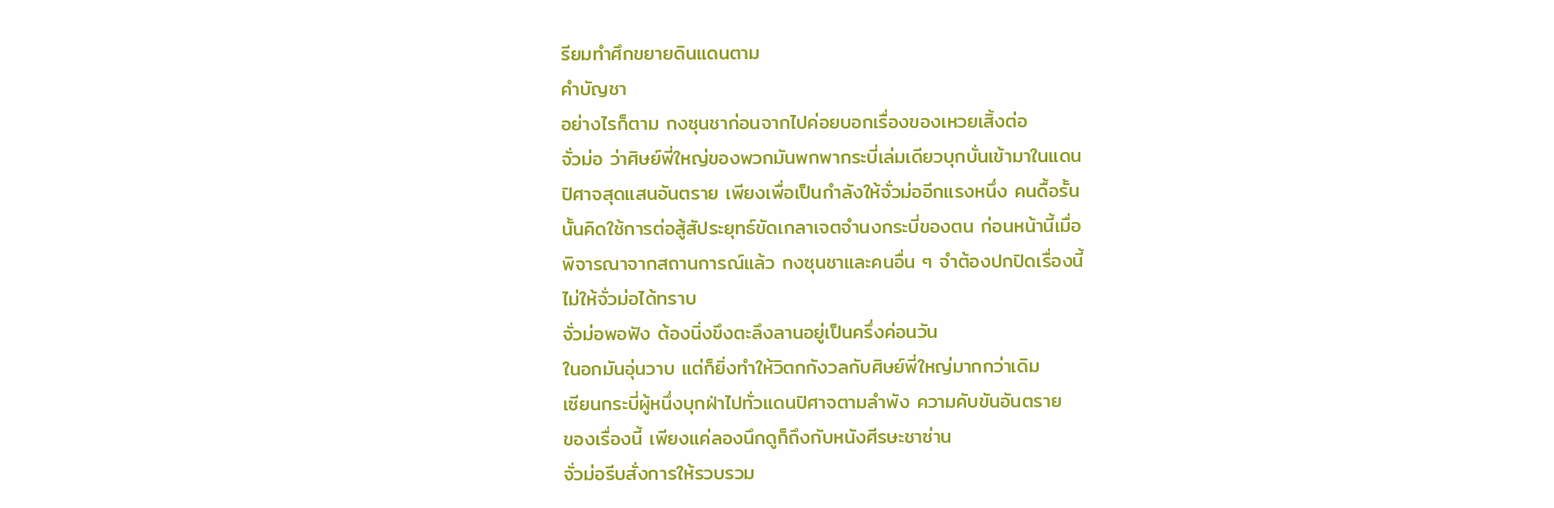รียมทำศึกขยายดินแดนตาม
คำบัญชา
อย่างไรก็ตาม กงซุนชาก่อนจากไปค่อยบอกเรื่องของเหวยเสิ้งต่อ
จั่วม่อ ว่าศิษย์พี่ใหญ่ของพวกมันพกพากระบี่เล่มเดียวบุกบั่นเข้ามาในแดน
ปิศาจสุดแสนอันตราย เพียงเพื่อเป็นกำลังให้จั่วม่ออีกแรงหนึ่ง คนดื้อรั้น
นั้นคิดใช้การต่อสู้สัประยุทธ์ขัดเกลาเจตจำนงกระบี่ของตน ก่อนหน้านี้เมื่อ
พิจารณาจากสถานการณ์แล้ว กงซุนชาและคนอื่น ๆ จำต้องปกปิดเรื่องนี้
ไม่ให้จั่วม่อได้ทราบ
จั่วม่อพอฟัง ต้องนิ่งขึงตะลึงลานอยู่เป็นครึ่งค่อนวัน
ในอกมันอุ่นวาบ แต่ก็ยิ่งทำให้วิตกกังวลกับศิษย์พี่ใหญ่มากกว่าเดิม
เซียนกระบี่ผู้หนึ่งบุกฝ่าไปทั่วแดนปิศาจตามลำพัง ความคับขันอันตราย
ของเรื่องนี้ เพียงแค่ลองนึกดูก็ถึงกับหนังศีรษะชาซ่าน
จั่วม่อรีบสั่งการให้รวบรวม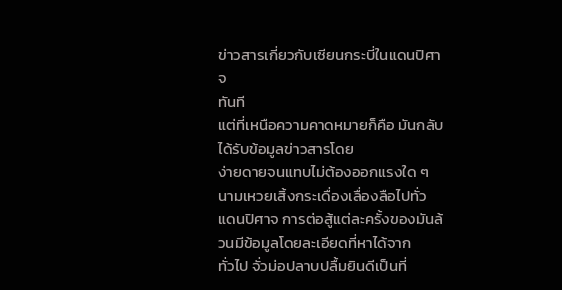ข่าวสารเกี่ยวกับเซียนกระบี่ในแดนปิศาจ
ทันที
แต่ที่เหนือความคาดหมายก็คือ มันกลับได้รับข้อมูลข่าวสารโดย
ง่ายดายจนแทบไม่ต้องออกแรงใด ๆ นามเหวยเสิ้งกระเดื่องเลื่องลือไปทั่ว
แดนปิศาจ การต่อสู้แต่ละครั้งของมันล้วนมีข้อมูลโดยละเอียดที่หาได้จาก
ทั่วไป จั่วม่อปลาบปลื้มยินดีเป็นที่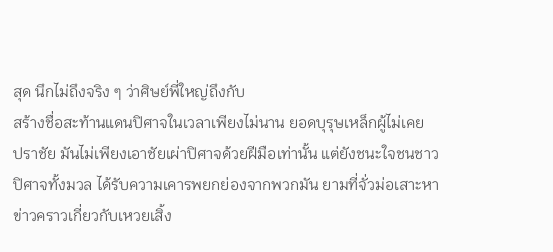สุด นึกไม่ถึงจริง ๆ ว่าศิษย์พี่ใหญ่ถึงกับ
สร้างชื่อสะท้านแดนปิศาจในเวลาเพียงไม่นาน ยอดบุรุษเหล็กผู้ไม่เคย
ปราชัย มันไม่เพียงเอาชัยเผ่าปิศาจด้วยฝีมือเท่านั้น แต่ยังชนะใจชนชาว
ปิศาจทั้งมวล ได้รับความเคารพยกย่องจากพวกมัน ยามที่จั่วม่อเสาะหา
ข่าวคราวเกี่ยวกับเหวยเสิ้ง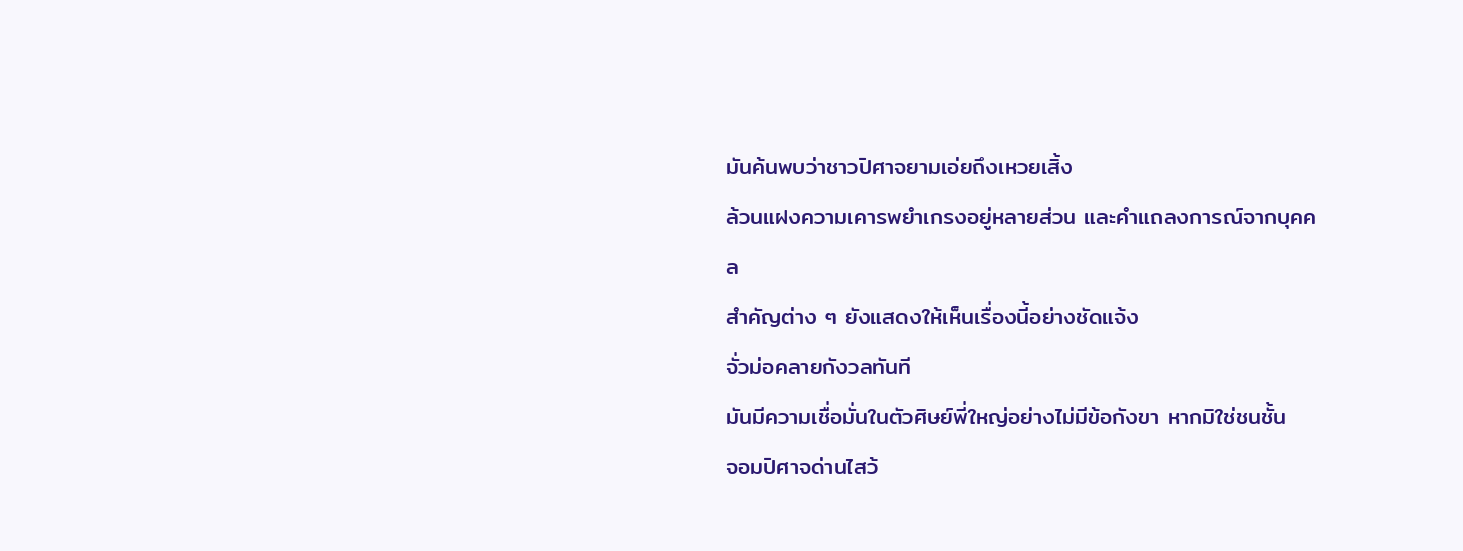มันค้นพบว่าชาวปิศาจยามเอ่ยถึงเหวยเสิ้ง
ล้วนแฝงความเคารพยำเกรงอยู่หลายส่วน และคำแถลงการณ์จากบุคคล
สำคัญต่าง ๆ ยังแสดงให้เห็นเรื่องนี้อย่างชัดแจ้ง
จั่วม่อคลายกังวลทันที
มันมีความเชื่อมั่นในตัวศิษย์พี่ใหญ่อย่างไม่มีข้อกังขา หากมิใช่ชนชั้น
จอมปิศาจด่านไสว้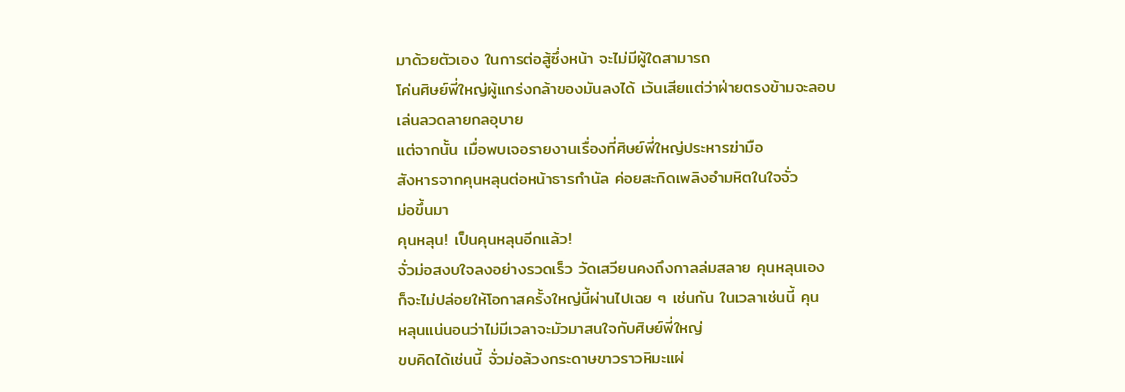มาด้วยตัวเอง ในการต่อสู้ซึ่งหน้า จะไม่มีผู้ใดสามารถ
โค่นศิษย์พี่ใหญ่ผู้แกร่งกล้าของมันลงได้ เว้นเสียแต่ว่าฝ่ายตรงข้ามจะลอบ
เล่นลวดลายกลอุบาย
แต่จากนั้น เมื่อพบเจอรายงานเรื่องที่ศิษย์พี่ใหญ่ประหารฆ่ามือ
สังหารจากคุนหลุนต่อหน้าธารกำนัล ค่อยสะกิดเพลิงอำมหิตในใจจั่ว
ม่อขึ้นมา
คุนหลุน! เป็นคุนหลุนอีกแล้ว!
จั่วม่อสงบใจลงอย่างรวดเร็ว วัดเสวียนคงถึงกาลล่มสลาย คุนหลุนเอง
ก็จะไม่ปล่อยให้โอกาสครั้งใหญ่นี้ผ่านไปเฉย ๆ เช่นกัน ในเวลาเช่นนี้ คุน
หลุนแน่นอนว่าไม่มีเวลาจะมัวมาสนใจกับศิษย์พี่ใหญ่
ขบคิดได้เช่นนี้ จั่วม่อล้วงกระดาษขาวราวหิมะแผ่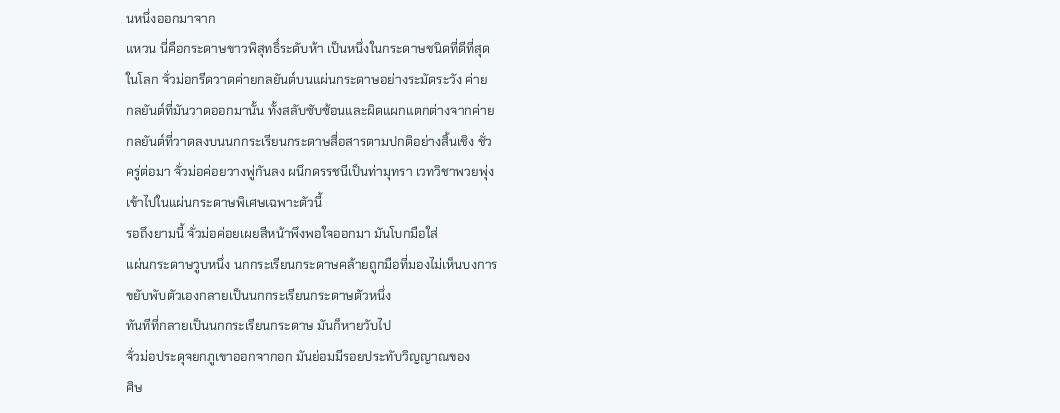นหนึ่งออกมาจาก
แหวน นี่คือกระดาษขาวพิสุทธิ์ระดับห้า เป็นหนึ่งในกระดาษชนิดที่ดีที่สุด
ในโลก จั่วม่อกรีดวาดค่ายกลยันต์บนแผ่นกระดาษอย่างระมัดระวัง ค่าย
กลยันต์ที่มันวาดออกมานั้น ทั้งสลับซับซ้อนและผิดแผกแตกต่างจากค่าย
กลยันต์ที่วาดลงบนนกกระเรียนกระดาษสื่อสารตามปกติอย่างสิ้นเชิง ชั่ว
ครู่ต่อมา จั่วม่อค่อยวางพู่กันลง ผนึกดรรชนีเป็นท่ามุทรา เวทวิชาพวยพุ่ง
เข้าไปในแผ่นกระดาษพิเศษเฉพาะตัวนี้
รอถึงยามนี้ จั่วม่อค่อยเผยสีหน้าพึงพอใจออกมา มันโบกมือใส่
แผ่นกระดาษวูบหนึ่ง นกกระเรียนกระดาษคล้ายถูกมือที่มองไม่เห็นบงการ
ขยับพับตัวเองกลายเป็นนกกระเรียนกระดาษตัวหนึ่ง
ทันทีที่กลายเป็นนกกระเรียนกระดาษ มันก็หายวับไป
จั่วม่อประดุจยกภูเขาออกจากอก มันย่อมมีรอยประทับวิญญาณของ
ศิษ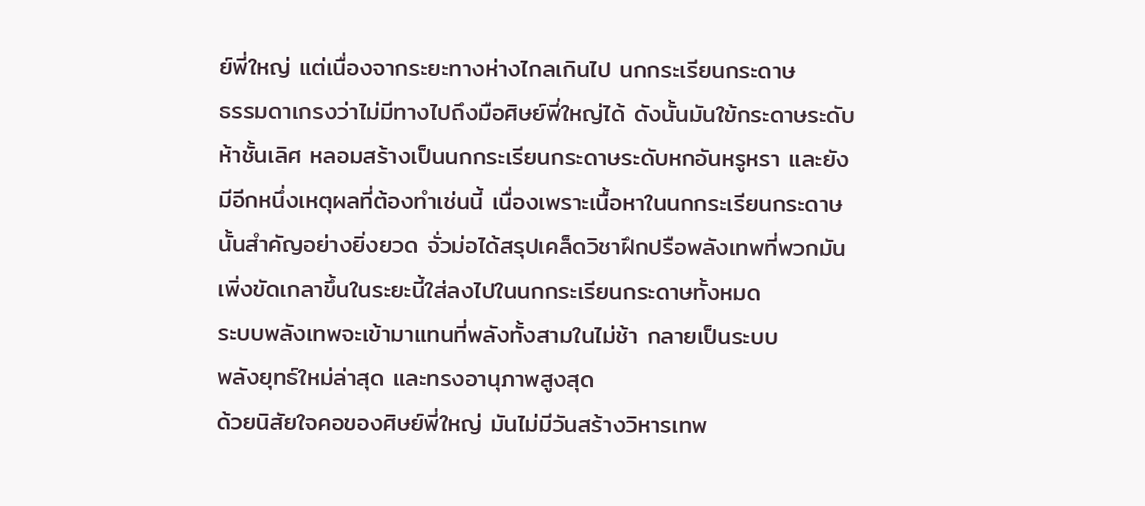ย์พี่ใหญ่ แต่เนื่องจากระยะทางห่างไกลเกินไป นกกระเรียนกระดาษ
ธรรมดาเกรงว่าไม่มีทางไปถึงมือศิษย์พี่ใหญ่ได้ ดังนั้นมันใข้กระดาษระดับ
ห้าชั้นเลิศ หลอมสร้างเป็นนกกระเรียนกระดาษระดับหกอันหรูหรา และยัง
มีอีกหนึ่งเหตุผลที่ต้องทำเช่นนี้ เนื่องเพราะเนื้อหาในนกกระเรียนกระดาษ
นั้นสำคัญอย่างยิ่งยวด จั่วม่อได้สรุปเคล็ดวิชาฝึกปรือพลังเทพที่พวกมัน
เพิ่งขัดเกลาขึ้นในระยะนี้ใส่ลงไปในนกกระเรียนกระดาษทั้งหมด
ระบบพลังเทพจะเข้ามาแทนที่พลังทั้งสามในไม่ช้า กลายเป็นระบบ
พลังยุทธ์ใหม่ล่าสุด และทรงอานุภาพสูงสุด
ด้วยนิสัยใจคอของศิษย์พี่ใหญ่ มันไม่มีวันสร้างวิหารเทพ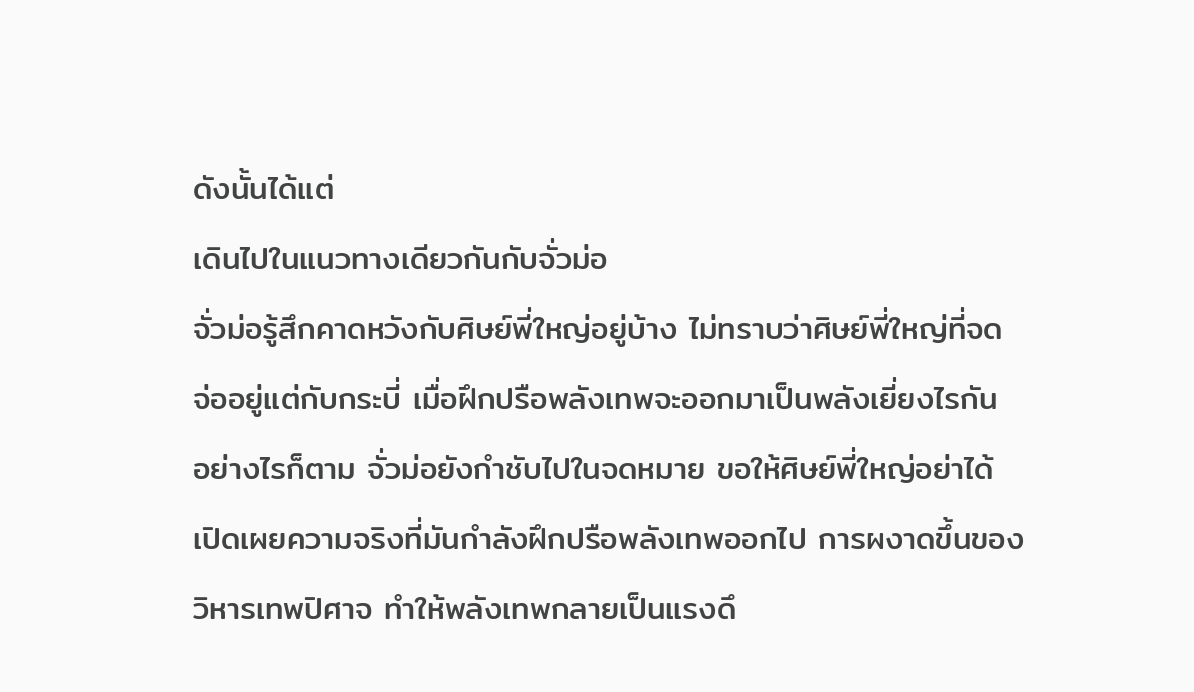ดังนั้นได้แต่
เดินไปในแนวทางเดียวกันกับจั่วม่อ
จั่วม่อรู้สึกคาดหวังกับศิษย์พี่ใหญ่อยู่บ้าง ไม่ทราบว่าศิษย์พี่ใหญ่ที่จด
จ่ออยู่แต่กับกระบี่ เมื่อฝึกปรือพลังเทพจะออกมาเป็นพลังเยี่ยงไรกัน
อย่างไรก็ตาม จั่วม่อยังกำชับไปในจดหมาย ขอให้ศิษย์พี่ใหญ่อย่าได้
เปิดเผยความจริงที่มันกำลังฝึกปรือพลังเทพออกไป การผงาดขึ้นของ
วิหารเทพปิศาจ ทำให้พลังเทพกลายเป็นแรงดึ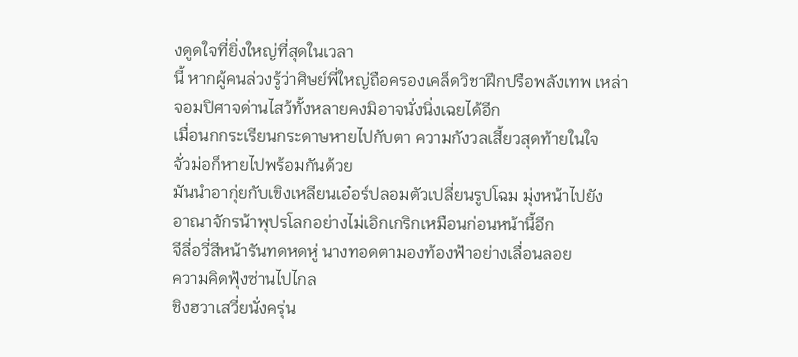งดูดใจที่ยิ่งใหญ่ที่สุดในเวลา
นี้ หากผู้คนล่วงรู้ว่าศิษย์พี่ใหญ่ถือครองเคล็ดวิชาฝึกปรือพลังเทพ เหล่า
จอมปิศาจด่านไสว้ทั้งหลายคงมิอาจนั่งนิ่งเฉยได้อีก
เมื่อนกกระเรียนกระดาษหายไปกับตา ความกังวลเสี้ยวสุดท้ายในใจ
จั่วม่อก็หายไปพร้อมกันด้วย
มันนำอากุ่ยกับเขิงเหลียนเอ๋อร์ปลอมตัวเปลี่ยนรูปโฉม มุ่งหน้าไปยัง
อาณาจักรน้าพุปรโลกอย่างไม่เอิกเกริกเหมือนก่อนหน้านี้อีก
จีลี่อวี่สีหน้ารันทดหดหู่ นางทอดตามองท้องฟ้าอย่างเลื่อนลอย
ความคิดฟุ้งซ่านไปไกล
ชิงฮวาเสวี่ยนั่งครุ่น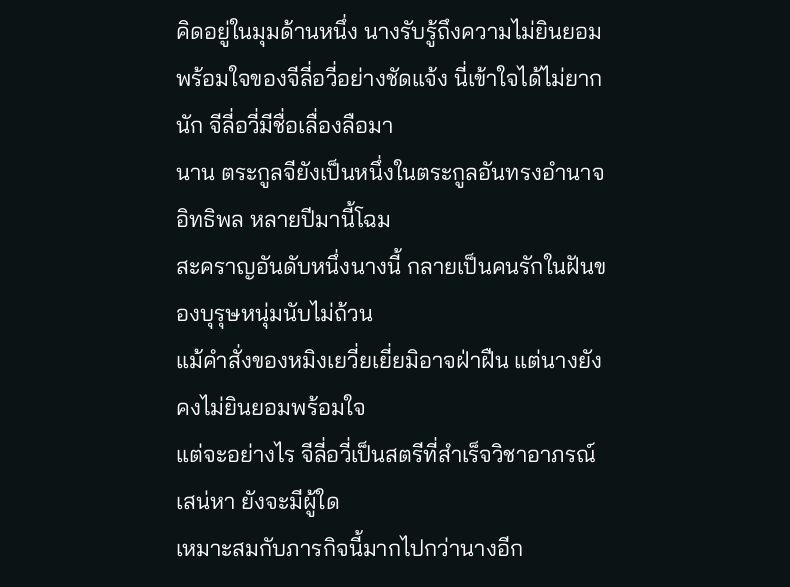คิดอยู่ในมุมด้านหนึ่ง นางรับรู้ถึงความไม่ยินยอม
พร้อมใจของจีลี่อวี่อย่างชัดแจ้ง นี่เข้าใจได้ไม่ยากนัก จีลี่อวี่มีชื่อเลื่องลือมา
นาน ตระกูลจียังเป็นหนึ่งในตระกูลอันทรงอำนาจอิทธิพล หลายปีมานี้โฉม
สะคราญอันดับหนึ่งนางนี้ กลายเป็นคนรักในฝันของบุรุษหนุ่มนับไม่ถ้วน
แม้คำสั่งของหมิงเยวี่ยเยี่ยมิอาจฝ่าฝืน แต่นางยังคงไม่ยินยอมพร้อมใจ
แต่จะอย่างไร จีลี่อวี่เป็นสตรีที่สำเร็จวิชาอาภรณ์เสน่หา ยังจะมีผู้ใด
เหมาะสมกับภารกิจนี้มากไปกว่านางอีก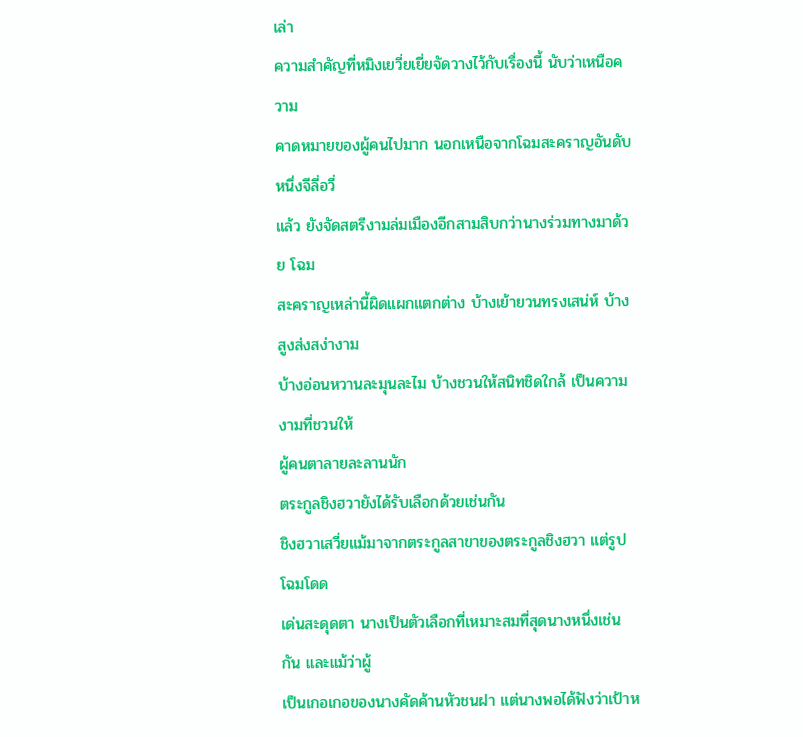เล่า
ความสำคัญที่หมิงเยวี่ยเยี่ยจัดวางไว้กับเรื่องนี้ นับว่าเหนือความ
คาดหมายของผู้คนไปมาก นอกเหนือจากโฉมสะคราญอันดับหนึ่งจีลี่อวี่
แล้ว ยังจัดสตรีงามล่มเมืองอีกสามสิบกว่านางร่วมทางมาด้วย โฉม
สะคราญเหล่านี้ผิดแผกแตกต่าง บ้างเย้ายวนทรงเสน่ห์ บ้างสูงส่งสง่างาม
บ้างอ่อนหวานละมุนละไม บ้างชวนให้สนิทชิดใกล้ เป็นความงามที่ชวนให้
ผู้คนตาลายละลานนัก
ตระกูลชิงฮวายังได้รับเลือกด้วยเช่นกัน
ชิงฮวาเสวี่ยแม้มาจากตระกูลสาขาของตระกูลชิงฮวา แต่รูปโฉมโดด
เด่นสะดุดตา นางเป็นตัวเลือกที่เหมาะสมที่สุดนางหนึ่งเช่นกัน และแม้ว่าผู้
เป็นเกอเกอของนางคัดค้านหัวชนฝา แต่นางพอได้ฟังว่าเป้าห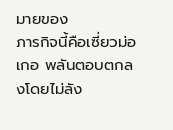มายของ
ภารกิจนี้คือเซี่ยวม่อเกอ พลันตอบตกลงโดยไม่ลัง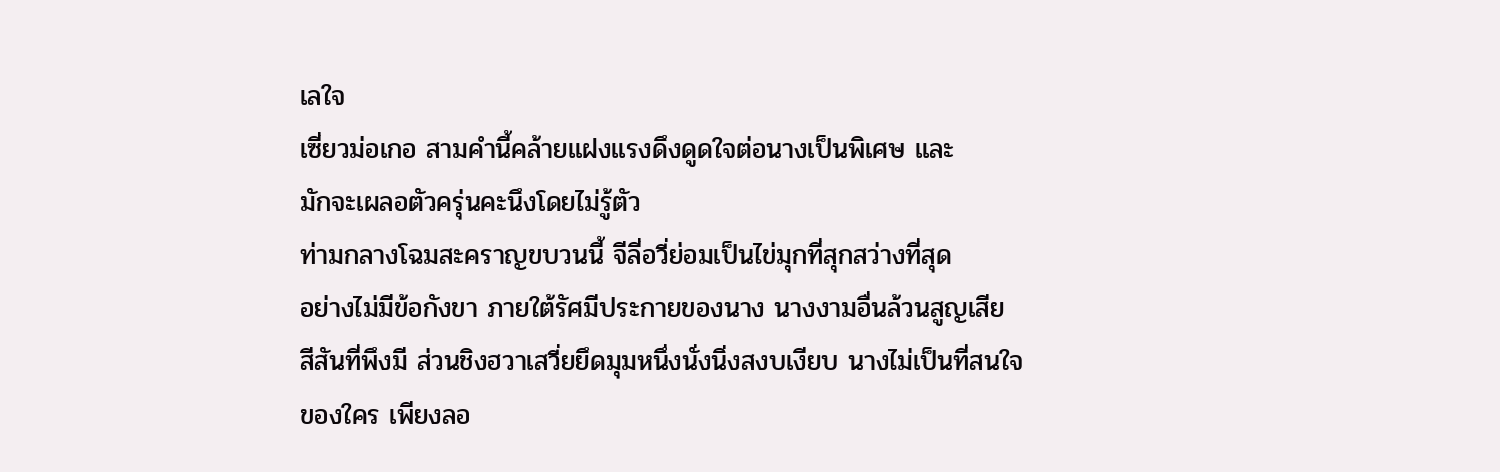เลใจ
เซี่ยวม่อเกอ สามคำนี้คล้ายแฝงแรงดึงดูดใจต่อนางเป็นพิเศษ และ
มักจะเผลอตัวครุ่นคะนึงโดยไม่รู้ตัว
ท่ามกลางโฉมสะคราญขบวนนี้ จีลี่อวี่ย่อมเป็นไข่มุกที่สุกสว่างที่สุด
อย่างไม่มีข้อกังขา ภายใต้รัศมีประกายของนาง นางงามอื่นล้วนสูญเสีย
สีสันที่พึงมี ส่วนชิงฮวาเสวี่ยยึดมุมหนึ่งนั่งนิ่งสงบเงียบ นางไม่เป็นที่สนใจ
ของใคร เพียงลอ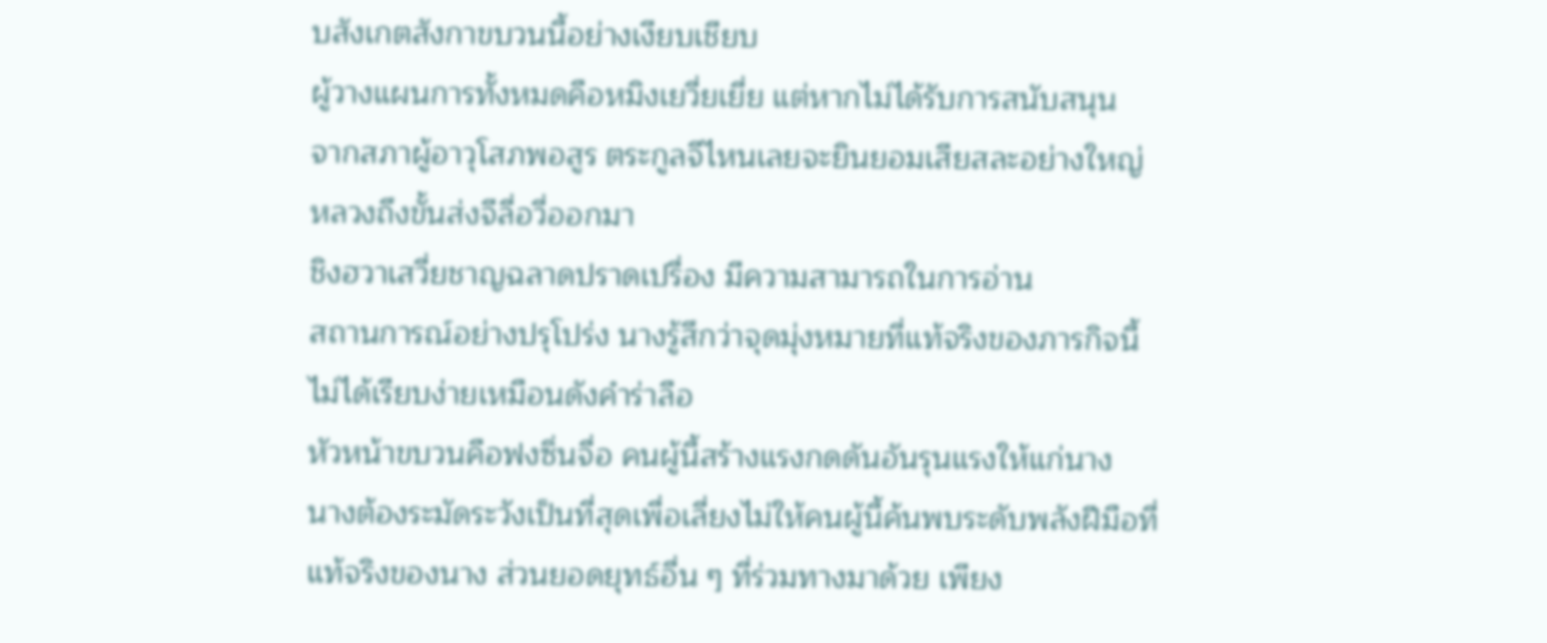บสังเกตสังกาขบวนนี้อย่างเงียบเชียบ
ผู้วางแผนการทั้งหมดคือหมิงเยวี่ยเยี่ย แต่หากไม่ได้รับการสนับสนุน
จากสภาผู้อาวุโสภพอสูร ตระกูลจีไหนเลยจะยินยอมเสียสละอย่างใหญ่
หลวงถึงขั้นส่งจีลี่อวี่ออกมา
ชิงฮวาเสวี่ยชาญฉลาดปราดเปรื่อง มีความสามารถในการอ่าน
สถานการณ์อย่างปรุโปร่ง นางรู้สึกว่าจุดมุ่งหมายที่แท้จริงของภารกิจนี้
ไม่ได้เรียบง่ายเหมือนดังคำร่าลือ
หัวหน้าขบวนคือฟงซิ่นจื่อ คนผู้นี้สร้างแรงกดดันอันรุนแรงให้แก่นาง
นางต้องระมัดระวังเป็นที่สุดเพื่อเลี่ยงไม่ให้คนผู้นี้ค้นพบระดับพลังฝีมือที่
แท้จริงของนาง ส่วนยอดยุทธ์อื่น ๆ ที่ร่วมทางมาด้วย เพียง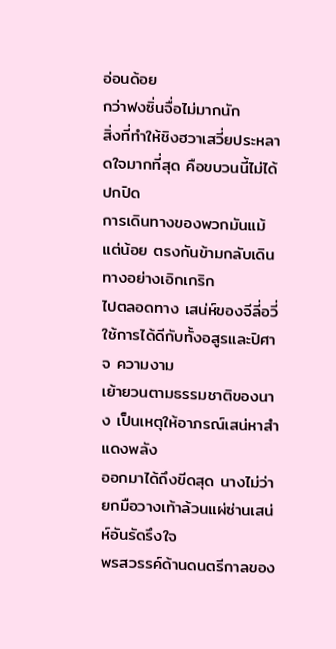อ่อนด้อย
กว่าฟงซิ่นจื่อไม่มากนัก
สิ่งที่ทำให้ชิงฮวาเสวี่ยประหลาดใจมากที่สุด คือขบวนนี้ไม่ได้ปกปิด
การเดินทางของพวกมันแม้แต่น้อย ตรงกันข้ามกลับเดินทางอย่างเอิกเกริก
ไปตลอดทาง เสน่ห์ของจีลี่อวี่ใช้การได้ดีกับทั้งอสูรและปิศาจ ความงาม
เย้ายวนตามธรรมชาติของนาง เป็นเหตุให้อาภรณ์เสน่หาสำแดงพลัง
ออกมาได้ถึงขีดสุด นางไม่ว่ายกมือวางเท้าล้วนแผ่ซ่านเสน่ห์อันรัดรึงใจ
พรสวรรค์ด้านดนตรีกาลของ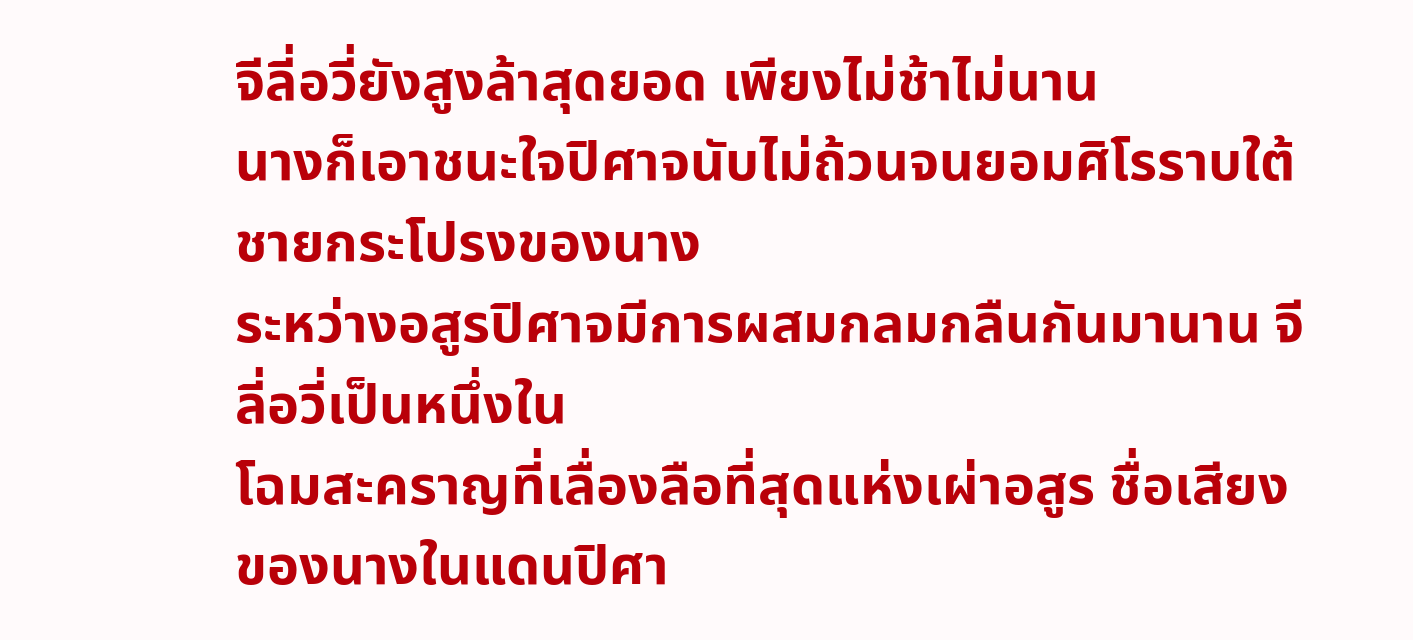จีลี่อวี่ยังสูงล้าสุดยอด เพียงไม่ช้าไม่นาน
นางก็เอาชนะใจปิศาจนับไม่ถ้วนจนยอมศิโรราบใต้ชายกระโปรงของนาง
ระหว่างอสูรปิศาจมีการผสมกลมกลืนกันมานาน จีลี่อวี่เป็นหนึ่งใน
โฉมสะคราญที่เลื่องลือที่สุดแห่งเผ่าอสูร ชื่อเสียงของนางในแดนปิศา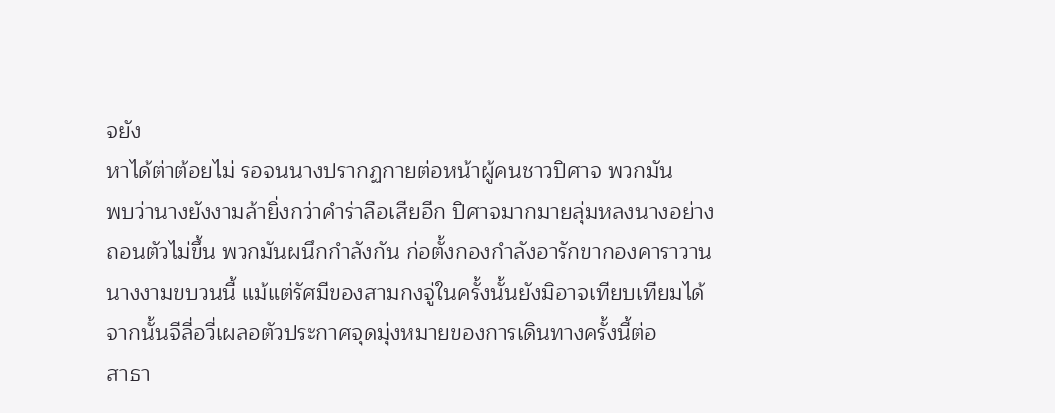จยัง
หาได้ต่าต้อยไม่ รอจนนางปรากฏกายต่อหน้าผู้คนชาวปิศาจ พวกมัน
พบว่านางยังงามล้ายิ่งกว่าคำร่าลือเสียอีก ปิศาจมากมายลุ่มหลงนางอย่าง
ถอนตัวไม่ขึ้น พวกมันผนึกกำลังกัน ก่อตั้งกองกำลังอารักขากองคาราวาน
นางงามขบวนนี้ แม้แต่รัศมีของสามกงจู่ในครั้งนั้นยังมิอาจเทียบเทียมได้
จากนั้นจีลี่อวี่เผลอตัวประกาศจุดมุ่งหมายของการเดินทางครั้งนี้ต่อ
สาธา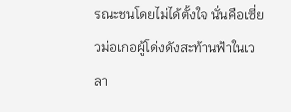รณะชนโดยไม่ได้ตั้งใจ นั่นคือเซี่ยวม่อเกอผู้โด่งดังสะท้านฟ้าในเวลา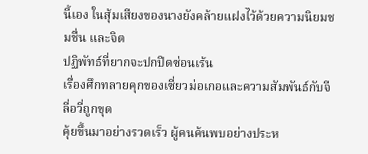นี้เอง ในสุ้มเสียงของนางยังคล้ายแฝงไว้ด้วยความนิยมชมชื่น และจิต
ปฏิพัทธ์ที่ยากจะปกปิดซ่อนเร้น
เรื่องศึกทลายคุกของเซี่ยวม่อเกอและความสัมพันธ์กับจีลี่อวี่ถูกขุด
คุ้ยขึ้นมาอย่างรวดเร็ว ผู้คนค้นพบอย่างประห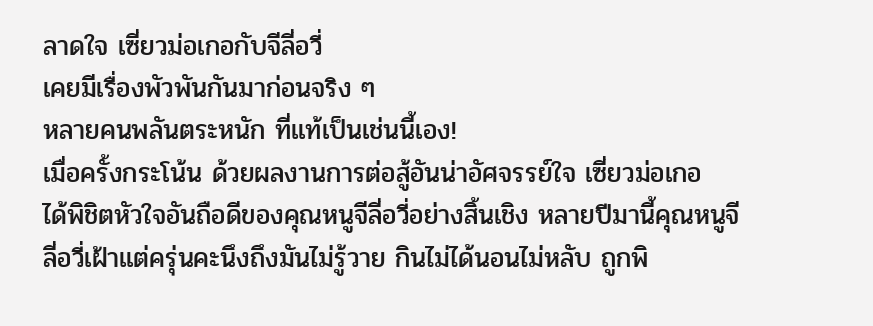ลาดใจ เซี่ยวม่อเกอกับจีลี่อวี่
เคยมีเรื่องพัวพันกันมาก่อนจริง ๆ
หลายคนพลันตระหนัก ที่แท้เป็นเช่นนี้เอง!
เมื่อครั้งกระโน้น ด้วยผลงานการต่อสู้อันน่าอัศจรรย์ใจ เซี่ยวม่อเกอ
ได้พิชิตหัวใจอันถือดีของคุณหนูจีลี่อวี่อย่างสิ้นเชิง หลายปีมานี้คุณหนูจี
ลี่อวี่เฝ้าแต่ครุ่นคะนึงถึงมันไม่รู้วาย กินไม่ได้นอนไม่หลับ ถูกพิ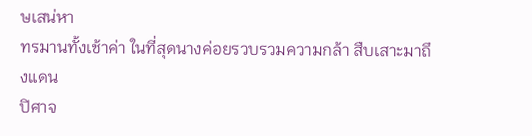ษเสน่หา
ทรมานทั้งเช้าค่า ในที่สุดนางค่อยรวบรวมความกล้า สืบเสาะมาถึงแดน
ปิศาจ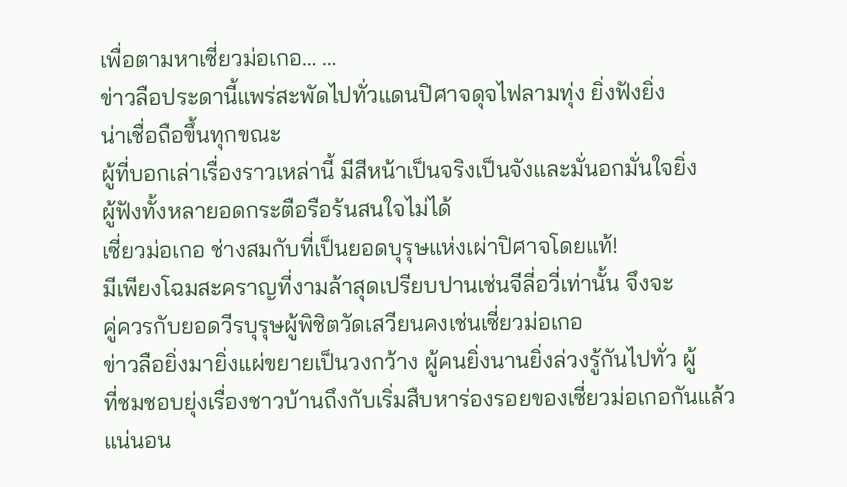เพื่อตามหาเซี่ยวม่อเกอ… …
ข่าวลือประดานี้แพร่สะพัดไปทั่วแดนปิศาจดุจไฟลามทุ่ง ยิ่งฟังยิ่ง
น่าเชื่อถือขึ้นทุกขณะ
ผู้ที่บอกเล่าเรื่องราวเหล่านี้ มีสีหน้าเป็นจริงเป็นจังและมั่นอกมั่นใจยิ่ง
ผู้ฟังทั้งหลายอดกระตือรือร้นสนใจไม่ได้
เซี่ยวม่อเกอ ช่างสมกับที่เป็นยอดบุรุษแห่งเผ่าปิศาจโดยแท้!
มีเพียงโฉมสะคราญที่งามล้าสุดเปรียบปานเช่นจีลี่อวี่เท่านั้น จึงจะ
คู่ควรกับยอดวีรบุรุษผู้พิชิตวัดเสวียนคงเช่นเซี่ยวม่อเกอ
ข่าวลือยิ่งมายิ่งแผ่ขยายเป็นวงกว้าง ผู้คนยิ่งนานยิ่งล่วงรู้กันไปทั่ว ผู้
ที่ชมชอบยุ่งเรื่องชาวบ้านถึงกับเริ่มสืบหาร่องรอยของเซี่ยวม่อเกอกันแล้ว
แน่นอน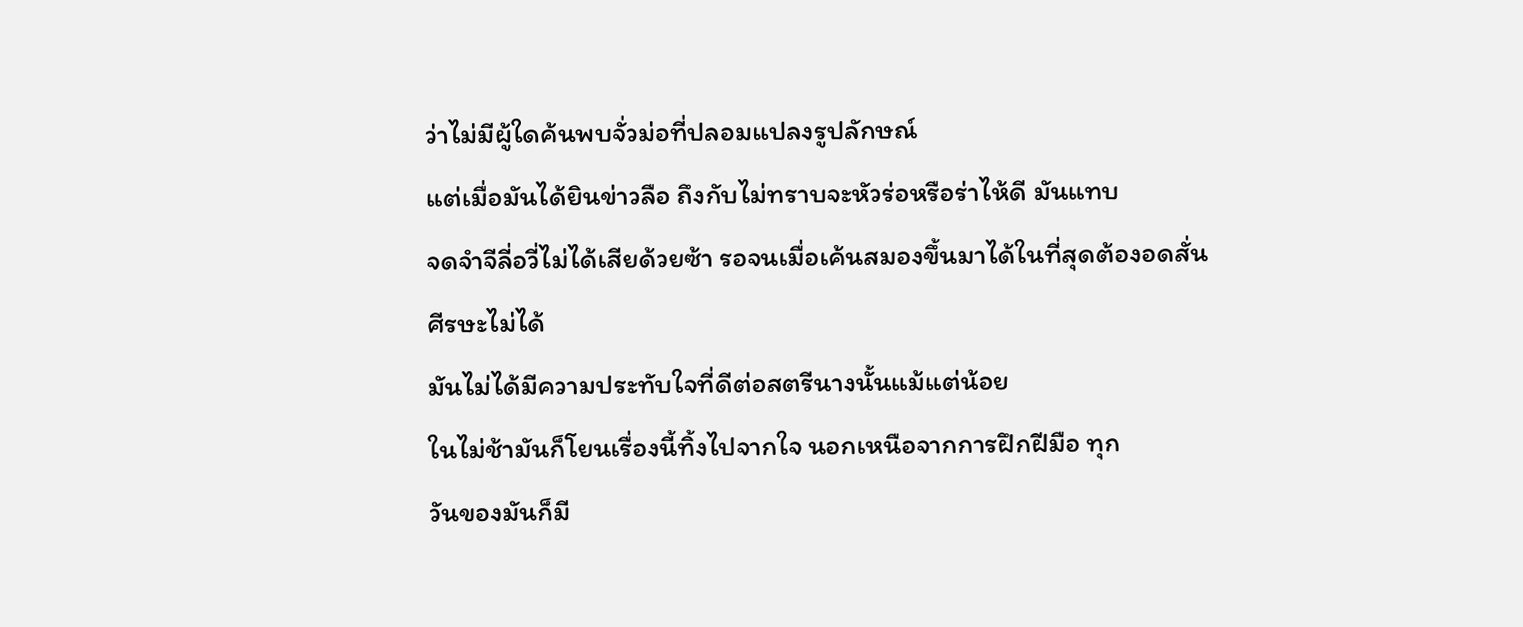ว่าไม่มีผู้ใดค้นพบจั่วม่อที่ปลอมแปลงรูปลักษณ์
แต่เมื่อมันได้ยินข่าวลือ ถึงกับไม่ทราบจะหัวร่อหรือร่าไห้ดี มันแทบ
จดจำจีลี่อวี่ไม่ได้เสียด้วยซ้า รอจนเมื่อเค้นสมองขึ้นมาได้ในที่สุดต้องอดสั่น
ศีรษะไม่ได้
มันไม่ได้มีความประทับใจที่ดีต่อสตรีนางนั้นแม้แต่น้อย
ในไม่ช้ามันก็โยนเรื่องนี้ทิ้งไปจากใจ นอกเหนือจากการฝึกฝีมือ ทุก
วันของมันก็มี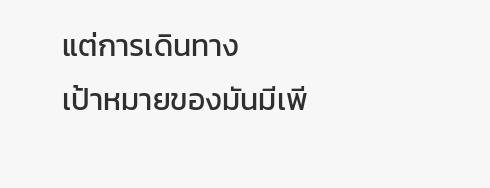แต่การเดินทาง
เป้าหมายของมันมีเพี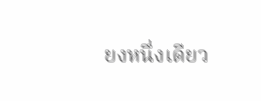ยงหนึ่งเดียว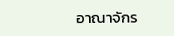อาณาจักร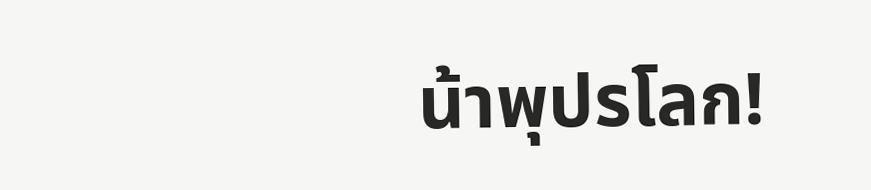น้าพุปรโลก!